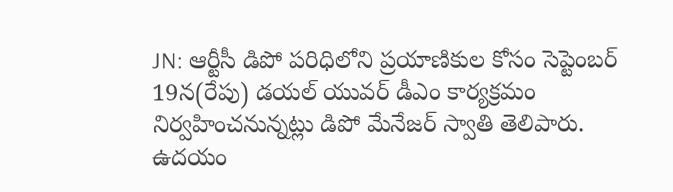JN: ఆర్టీసీ డిపో పరిధిలోని ప్రయాణికుల కోసం సెప్టెంబర్ 19న(రేపు) డయల్ యువర్ డీఎం కార్యక్రమం నిర్వహించనున్నట్లు డిపో మేనేజర్ స్వాతి తెలిపారు. ఉదయం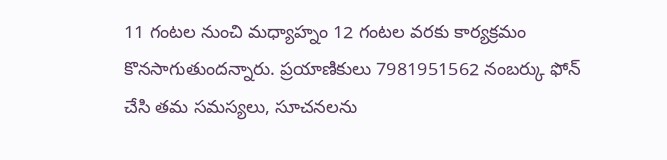11 గంటల నుంచి మధ్యాహ్నం 12 గంటల వరకు కార్యక్రమం కొనసాగుతుందన్నారు. ప్రయాణికులు 7981951562 నంబర్కు ఫోన్ చేసి తమ సమస్యలు, సూచనలను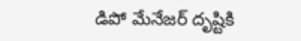డిపో మేనేజర్ దృష్టికి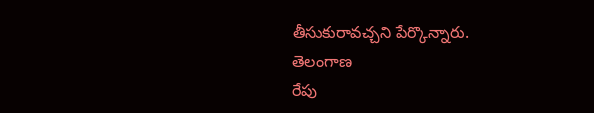తీసుకురావచ్చని పేర్కొన్నారు.
తెలంగాణ
రేపు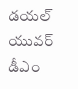డయల్ యువర్ డీఎం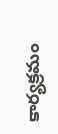కార్యక్రమం